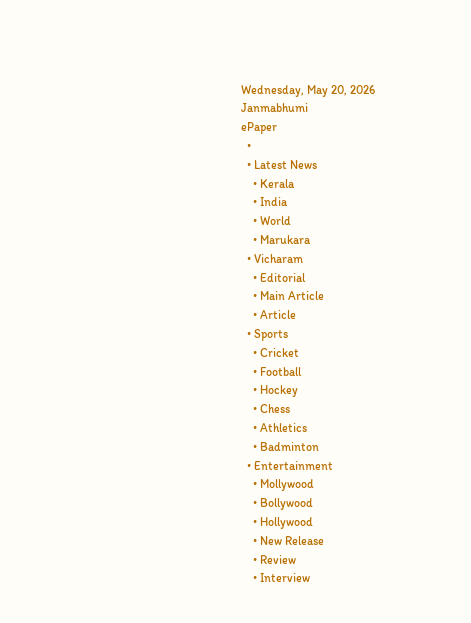Wednesday, May 20, 2026
Janmabhumi
ePaper
  •
  • Latest News
    • Kerala
    • India
    • World
    • Marukara
  • Vicharam
    • Editorial
    • Main Article
    • Article
  • Sports
    • Cricket
    • Football
    • Hockey
    • Chess
    • Athletics
    • Badminton
  • Entertainment
    • Mollywood
    • Bollywood
    • Hollywood
    • New Release
    • Review
    • Interview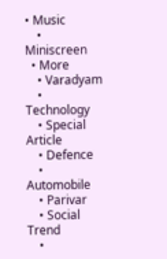• Music
    • Miniscreen
  • More
    • Varadyam
    • Technology
    • Special Article
    • Defence
    • Automobile
    • Parivar
    • Social Trend
    •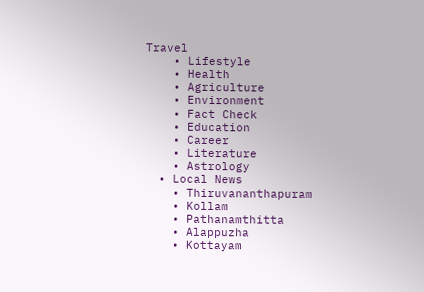Travel
    • Lifestyle
    • Health
    • Agriculture
    • Environment
    • Fact Check
    • Education
    • Career
    • Literature
    • Astrology
  • Local News
    • Thiruvananthapuram
    • Kollam
    • Pathanamthitta
    • Alappuzha
    • Kottayam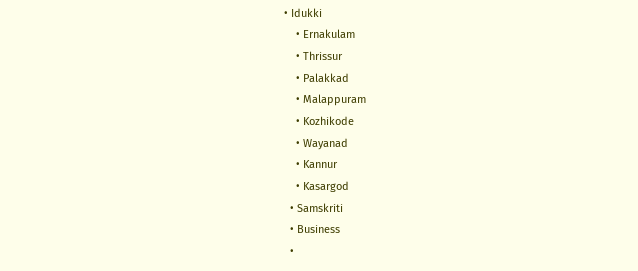• Idukki
    • Ernakulam
    • Thrissur
    • Palakkad
    • Malappuram
    • Kozhikode
    • Wayanad
    • Kannur
    • Kasargod
  • Samskriti
  • Business
  •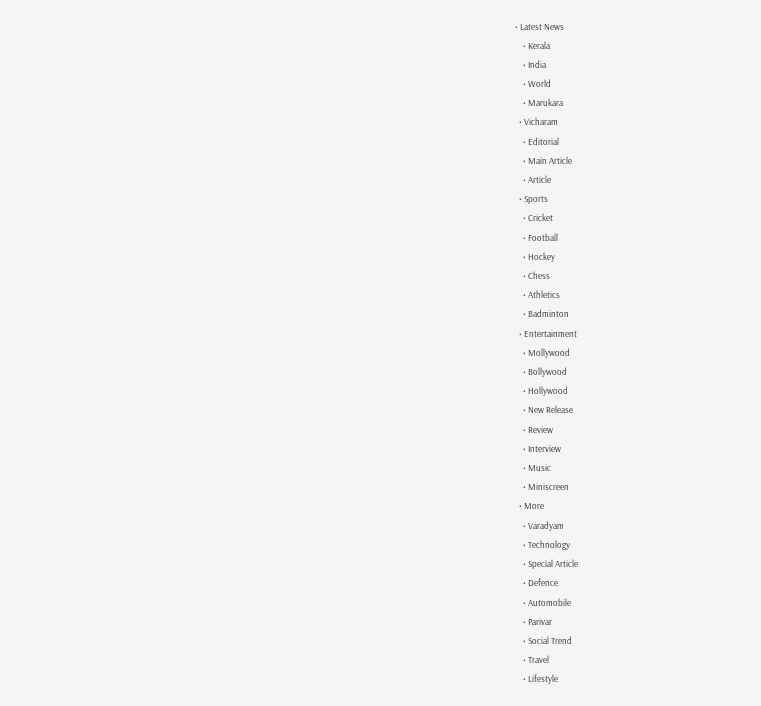• Latest News
    • Kerala
    • India
    • World
    • Marukara
  • Vicharam
    • Editorial
    • Main Article
    • Article
  • Sports
    • Cricket
    • Football
    • Hockey
    • Chess
    • Athletics
    • Badminton
  • Entertainment
    • Mollywood
    • Bollywood
    • Hollywood
    • New Release
    • Review
    • Interview
    • Music
    • Miniscreen
  • More
    • Varadyam
    • Technology
    • Special Article
    • Defence
    • Automobile
    • Parivar
    • Social Trend
    • Travel
    • Lifestyle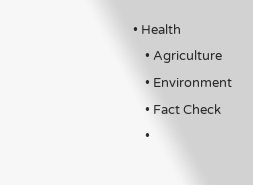• Health
    • Agriculture
    • Environment
    • Fact Check
    •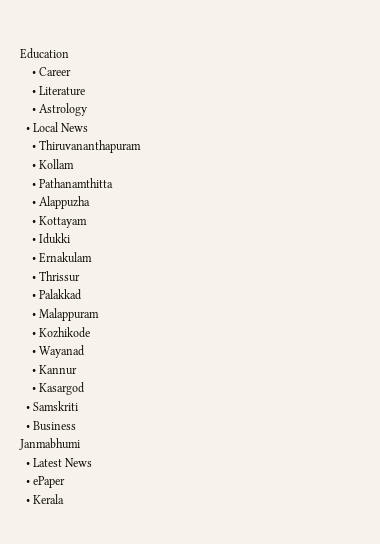Education
    • Career
    • Literature
    • Astrology
  • Local News
    • Thiruvananthapuram
    • Kollam
    • Pathanamthitta
    • Alappuzha
    • Kottayam
    • Idukki
    • Ernakulam
    • Thrissur
    • Palakkad
    • Malappuram
    • Kozhikode
    • Wayanad
    • Kannur
    • Kasargod
  • Samskriti
  • Business
Janmabhumi
  • Latest News
  • ePaper
  • Kerala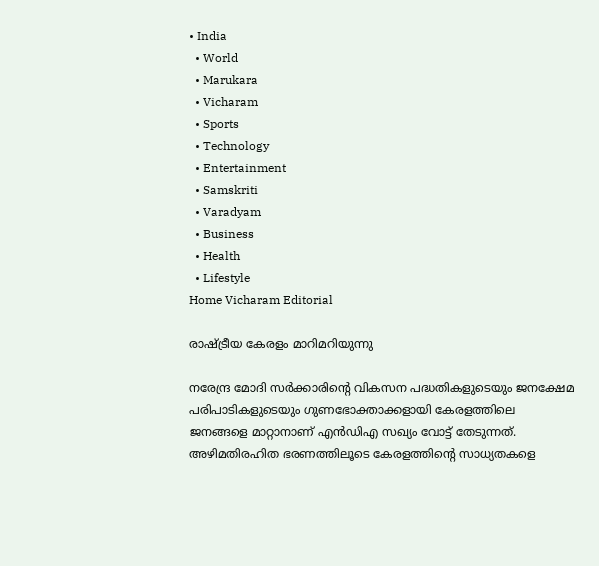• India
  • World
  • Marukara
  • Vicharam
  • Sports
  • Technology
  • Entertainment
  • Samskriti
  • Varadyam
  • Business
  • Health
  • Lifestyle
Home Vicharam Editorial

രാഷ്‌ട്രീയ കേരളം മാറിമറിയുന്നു

നരേന്ദ്ര മോദി സര്‍ക്കാരിന്റെ വികസന പദ്ധതികളുടെയും ജനക്ഷേമ പരിപാടികളുടെയും ഗുണഭോക്താക്കളായി കേരളത്തിലെ ജനങ്ങളെ മാറ്റാനാണ് എന്‍ഡിഎ സഖ്യം വോട്ട് തേടുന്നത്. അഴിമതിരഹിത ഭരണത്തിലൂടെ കേരളത്തിന്റെ സാധ്യതകളെ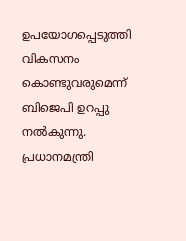ഉപയോഗപ്പെടുത്തി വികസനം കൊണ്ടുവരുമെന്ന് ബിജെപി ഉറപ്പു നല്‍കുന്നു. പ്രധാനമന്ത്രി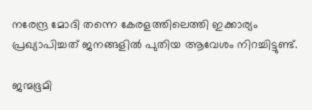നരേന്ദ്ര മോദി തന്നെ കേരളത്തിലെത്തി ഇക്കാര്യം പ്രഖ്യാപിച്ചത് ജനങ്ങളില്‍ പുതിയ ആവേശം നിറച്ചിട്ടുണ്ട്.

ജന്മഭൂമി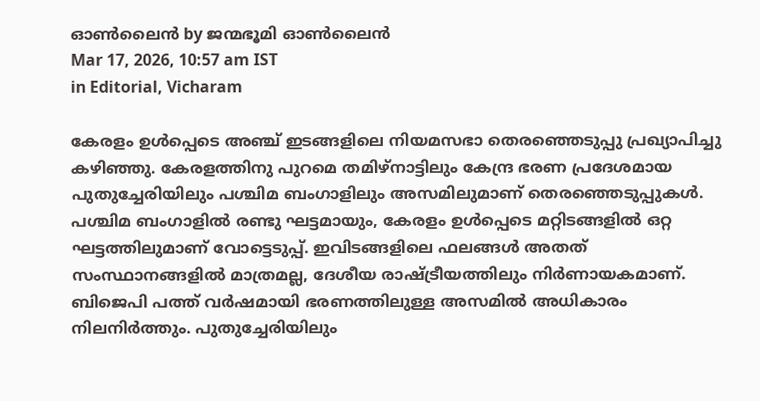ഓണ്‍ലൈന്‍ by ജന്മഭൂമി ഓണ്‍ലൈന്‍
Mar 17, 2026, 10:57 am IST
in Editorial, Vicharam

കേരളം ഉള്‍പ്പെടെ അഞ്ച് ഇടങ്ങളിലെ നിയമസഭാ തെരഞ്ഞെടുപ്പു പ്രഖ്യാപിച്ചു കഴിഞ്ഞു. കേരളത്തിനു പുറമെ തമിഴ്‌നാട്ടിലും കേന്ദ്ര ഭരണ പ്രദേശമായ പുതുച്ചേരിയിലും പശ്ചിമ ബംഗാളിലും അസമിലുമാണ് തെരഞ്ഞെടുപ്പുകള്‍. പശ്ചിമ ബംഗാളില്‍ രണ്ടു ഘട്ടമായും, കേരളം ഉള്‍പ്പെടെ മറ്റിടങ്ങളില്‍ ഒറ്റ ഘട്ടത്തിലുമാണ് വോട്ടെടുപ്പ്. ഇവിടങ്ങളിലെ ഫലങ്ങള്‍ അതത് സംസ്ഥാനങ്ങളില്‍ മാത്രമല്ല, ദേശീയ രാഷ്‌ട്രീയത്തിലും നിര്‍ണായകമാണ്. ബിജെപി പത്ത് വര്‍ഷമായി ഭരണത്തിലുള്ള അസമില്‍ അധികാരം നിലനിര്‍ത്തും. പുതുച്ചേരിയിലും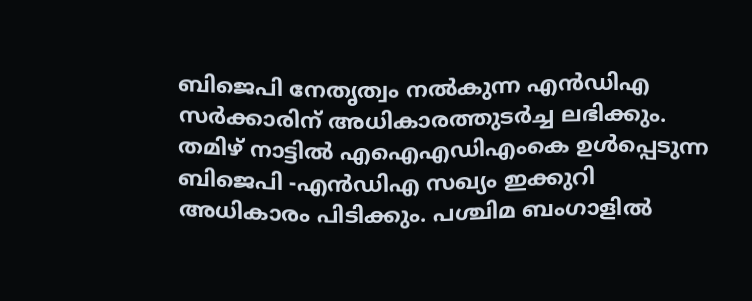ബിജെപി നേതൃത്വം നല്‍കുന്ന എന്‍ഡിഎ സര്‍ക്കാരിന് അധികാരത്തുടര്‍ച്ച ലഭിക്കും. തമിഴ് നാട്ടില്‍ എഐഎഡിഎംകെ ഉള്‍പ്പെടുന്ന ബിജെപി -എന്‍ഡിഎ സഖ്യം ഇക്കുറി അധികാരം പിടിക്കും. പശ്ചിമ ബംഗാളില്‍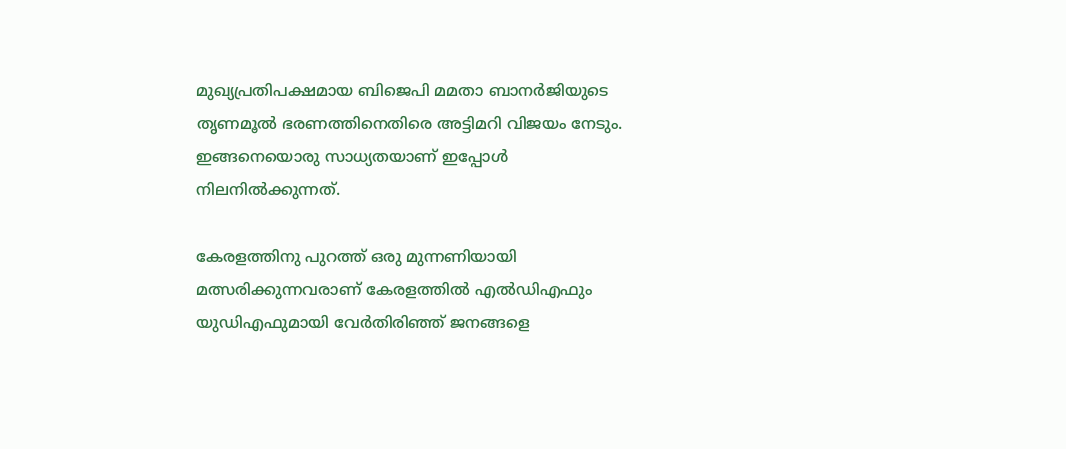മുഖ്യപ്രതിപക്ഷമായ ബിജെപി മമതാ ബാനര്‍ജിയുടെ തൃണമൂല്‍ ഭരണത്തിനെതിരെ അട്ടിമറി വിജയം നേടും. ഇങ്ങനെയൊരു സാധ്യതയാണ് ഇപ്പോള്‍ നിലനില്‍ക്കുന്നത്.

കേരളത്തിനു പുറത്ത് ഒരു മുന്നണിയായി മത്സരിക്കുന്നവരാണ് കേരളത്തില്‍ എല്‍ഡിഎഫും യുഡിഎഫുമായി വേര്‍തിരിഞ്ഞ് ജനങ്ങളെ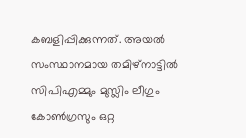കബളിപ്പിക്കുന്നത്. അയല്‍ സംസ്ഥാനമായ തമിഴ്‌നാട്ടില്‍ സിപിഎമ്മും മുസ്ലിം ലീഗും കോണ്‍ഗ്രസും ഒറ്റ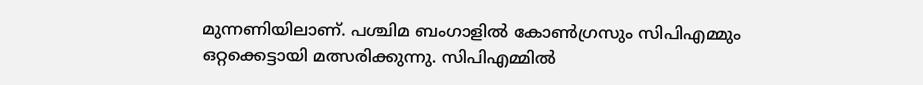മുന്നണിയിലാണ്. പശ്ചിമ ബംഗാളില്‍ കോണ്‍ഗ്രസും സിപിഎമ്മും ഒറ്റക്കെട്ടായി മത്സരിക്കുന്നു. സിപിഎമ്മില്‍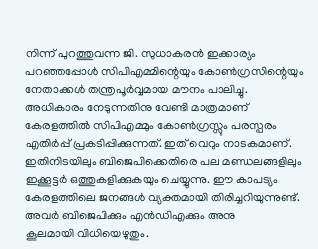നിന്ന് പുറത്തുവന്ന ജി. സുധാകരന്‍ ഇക്കാര്യം പറഞ്ഞപ്പോള്‍ സിപിഎമ്മിന്റെയും കോണ്‍ഗ്രസിന്റെയും നേതാക്കള്‍ തന്ത്രപൂര്‍വ്വമായ മൗനം പാലിച്ചു. അധികാരം നേടുന്നതിനു വേണ്ടി മാത്രമാണ് കേരളത്തില്‍ സിപിഎമ്മും കോണ്‍ഗ്രസ്സും പരസ്പരം എതിര്‍പ്പ് പ്രകടിപ്പിക്കുന്നത്. ഇത് വെറും നാടകമാണ്. ഇതിനിടയിലും ബിജെപിക്കെതിരെ പല മണ്ഡലങ്ങളിലും ഇക്കൂട്ടര്‍ ഒത്തുകളിക്കുകയും ചെയ്യുന്നു. ഈ കാപട്യം കേരളത്തിലെ ജനങ്ങള്‍ വ്യക്തമായി തിരിച്ചറിയുന്നുണ്ട്. അവര്‍ ബിജെപിക്കും എന്‍ഡിഎക്കും അനു
കൂലമായി വിധിയെഴുതും.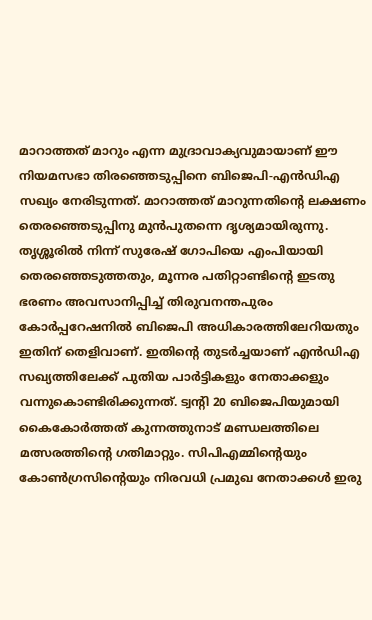മാറാത്തത് മാറും എന്ന മുദ്രാവാക്യവുമായാണ് ഈ നിയമസഭാ തിരഞ്ഞെടുപ്പിനെ ബിജെപി-എന്‍ഡിഎ സഖ്യം നേരിടുന്നത്. മാറാത്തത് മാറുന്നതിന്റെ ലക്ഷണം തെരഞ്ഞെടുപ്പിനു മുന്‍പുതന്നെ ദൃശ്യമായിരുന്നു. തൃശ്ശൂരില്‍ നിന്ന് സുരേഷ് ഗോപിയെ എംപിയായി തെരഞ്ഞെടുത്തതും, മൂന്നര പതിറ്റാണ്ടിന്റെ ഇടതു ഭരണം അവസാനിപ്പിച്ച് തിരുവനന്തപുരം കോര്‍പ്പറേഷനില്‍ ബിജെപി അധികാരത്തിലേറിയതും ഇതിന് തെളിവാണ്. ഇതിന്റെ തുടര്‍ച്ചയാണ് എന്‍ഡിഎ സഖ്യത്തിലേക്ക് പുതിയ പാര്‍ട്ടികളും നേതാക്കളും വന്നുകൊണ്ടിരിക്കുന്നത്. ട്വന്റി 20 ബിജെപിയുമായി കൈകോര്‍ത്തത് കുന്നത്തുനാട് മണ്ഡലത്തിലെ മത്സരത്തിന്റെ ഗതിമാറ്റും. സിപിഎമ്മിന്റെയും കോണ്‍ഗ്രസിന്റെയും നിരവധി പ്രമുഖ നേതാക്കള്‍ ഇരു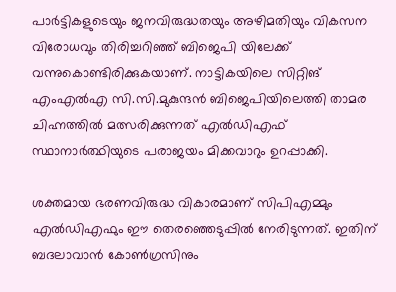പാര്‍ട്ടികളുടെയും ജനവിരുദ്ധതയും അഴിമതിയും വികസന വിരോധവും തിരിച്ചറിഞ്ഞ് ബിജെപി യിലേക്ക് വന്നുകൊണ്ടിരിക്കുകയാണ്. നാട്ടികയിലെ സിറ്റിങ് എംഎല്‍എ സി.സി.മുകുന്ദന്‍ ബിജെപിയിലെത്തി താമര ചിഹ്നത്തില്‍ മത്സരിക്കുന്നത് എല്‍ഡിഎഫ് സ്ഥാനാര്‍ത്ഥിയുടെ പരാജയം മിക്കവാറും ഉറപ്പാക്കി.

ശക്തമായ ഭരണവിരുദ്ധ വികാരമാണ് സിപിഎമ്മും എല്‍ഡിഎഫും ഈ തെരഞ്ഞെടുപ്പില്‍ നേരിടുന്നത്. ഇതിന് ബദലാവാന്‍ കോണ്‍ഗ്രസിനും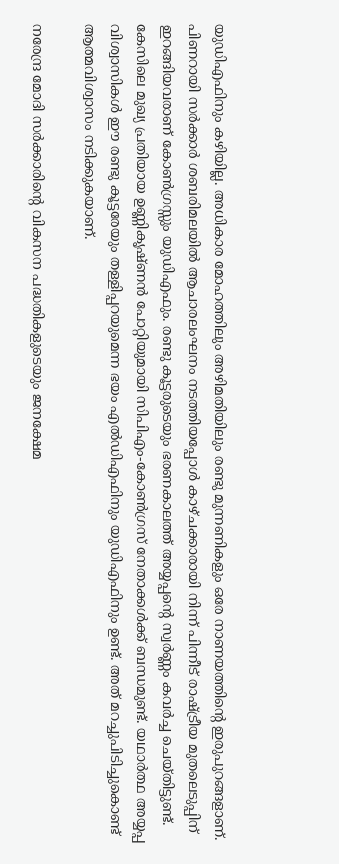യുഡിഎഫിനും കഴിയില്ല. അധികാര മോഹത്തിലും അഴിമതിയിലും രണ്ടു മുന്നണികളും ഒരേ നാണയത്തിന്റെ ഇരുപുറങ്ങളാണ്. പിണറായി സര്‍ക്കാര്‍ ശബരിമലയില്‍ ആചാരലംഘനം നടത്തിയപ്പോള്‍ കാഴ്ചക്കാരായി നിന്ന് പിന്നീട് രാഷ്‌ട്രീയ മുതലെടുപ്പിന് ഇറങ്ങിയവരാണ് കോണ്‍ഗ്രസ്സും യുഡിഎഫും. രണ്ടു കൂട്ടരുടെയും ഭരണകാലത്ത് അയ്യപ്പന്റെ സ്വര്‍ണ്ണം കവര്‍ച്ച ചെയ്തിട്ടുണ്ട്. കേസിലെ മുഖ്യ പ്രതിയായ ഉണ്ണികൃഷ്ണന്‍ പോറ്റിയുമായി സിപിഎം-കോണ്‍ഗ്രസ് നേതാക്കള്‍ക്ക് ബന്ധമുണ്ട്. യഥാര്‍ത്ഥ അയ്യപ്പ വിശ്വാസികള്‍ ഈ രണ്ടു കൂട്ടരേയും തള്ളിപ്പറയുമെന്ന ഭയം എല്‍ഡിഎഫിനും യുഡിഎഫിനും ഉണ്ട്. അത് മറച്ചുപിടിച്ചുകൊണ്ട് ആത്മവിശ്വാസം നടിക്കുകയാണ്.

നരേന്ദ്ര മോദി സര്‍ക്കാരിന്റെ വികസന പദ്ധതികളുടെയും ജനക്ഷേമ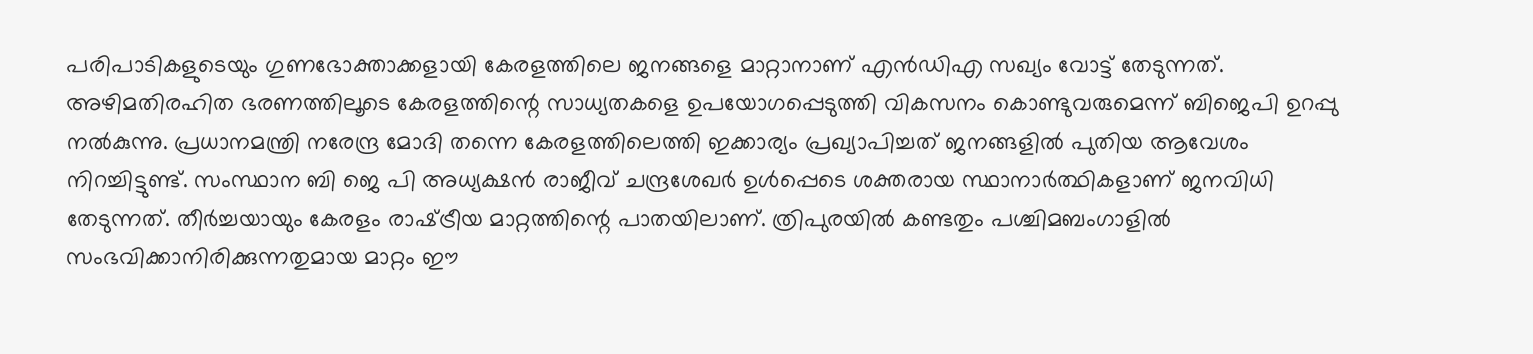പരിപാടികളുടെയും ഗുണഭോക്താക്കളായി കേരളത്തിലെ ജനങ്ങളെ മാറ്റാനാണ് എന്‍ഡിഎ സഖ്യം വോട്ട് തേടുന്നത്. അഴിമതിരഹിത ഭരണത്തിലൂടെ കേരളത്തിന്റെ സാധ്യതകളെ ഉപയോഗപ്പെടുത്തി വികസനം കൊണ്ടുവരുമെന്ന് ബിജെപി ഉറപ്പു നല്‍കുന്നു. പ്രധാനമന്ത്രി നരേന്ദ്ര മോദി തന്നെ കേരളത്തിലെത്തി ഇക്കാര്യം പ്രഖ്യാപിച്ചത് ജനങ്ങളില്‍ പുതിയ ആവേശം നിറച്ചിട്ടുണ്ട്. സംസ്ഥാന ബി ജെ പി അധ്യക്ഷന്‍ രാജീവ് ചന്ദ്രശേഖര്‍ ഉള്‍പ്പെടെ ശക്തരായ സ്ഥാനാര്‍ത്ഥികളാണ് ജനവിധി തേടുന്നത്. തീര്‍ച്ചയായും കേരളം രാഷ്‌ട്രീയ മാറ്റത്തിന്റെ പാതയിലാണ്. ത്രിപുരയില്‍ കണ്ടതും പശ്ചിമബംഗാളില്‍ സംഭവിക്കാനിരിക്കുന്നതുമായ മാറ്റം ഈ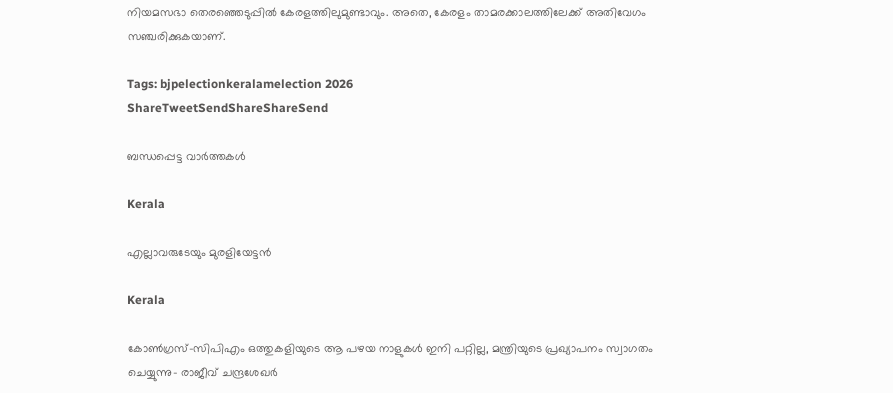നിയമസഭാ തെരഞ്ഞെടുപ്പില്‍ കേരളത്തിലുമുണ്ടാവും. അതെ, കേരളം താമരക്കാലത്തിലേക്ക് അതിവേഗം സഞ്ചരിക്കുകയാണ്.

Tags: bjpelectionkeralamelection 2026
ShareTweetSendShareShareSend

ബന്ധപ്പെട്ട വാര്‍ത്തകള്‍

Kerala

എല്ലാവരുടേയും മുരളിയേട്ടന്‍

Kerala

കോണ്‍ഗ്രസ്-സിപിഎം ഒത്തുകളിയുടെ ആ പഴയ നാളുകള്‍ ഇനി പറ്റില്ല, മന്ത്രിയുടെ പ്രഖ്യാപനം സ്വാഗതം ചെയ്യുന്നു- രാജീവ് ചന്ദ്രശേഖര്‍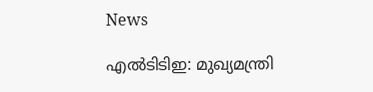News

എൽടിടിഇ: മുഖ്യമന്ത്രി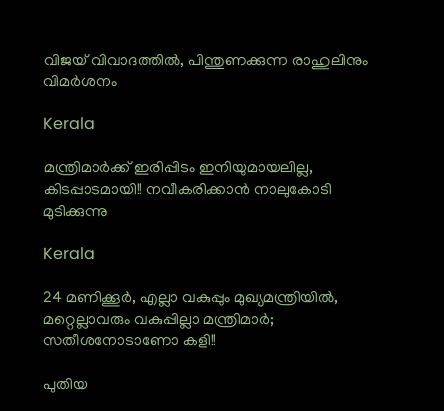വിജയ് വിവാദത്തിൽ, പിന്തുണക്കുന്ന രാഹുലിനും വിമർശനം

Kerala

മന്ത്രിമാർക്ക് ഇരിപ്പിടം ഇനിയുമായലില്ല, കിടപ്പാടമായി!! നവീകരിക്കാൻ നാലുകോടി മുടിക്കുന്നു

Kerala

24 മണിക്കൂർ, എല്ലാ വകുപ്പും മുഖ്യമന്ത്രിയിൽ, മറ്റെല്ലാവരും വകുപ്പില്ലാ മന്ത്രിമാർ; സതീശനോടാണോ കളി!!

പുതിയ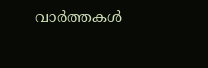വാര്‍ത്തകള്‍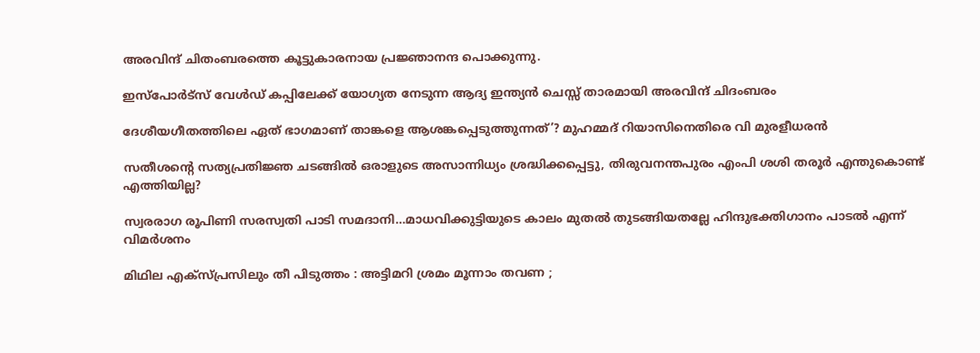അരവിന്ദ് ചിതംബരത്തെ കൂട്ടുകാരനായ പ്രജ്ഞാനന്ദ പൊക്കുന്നു.

ഇസ്പോര്‍ട്സ് വേള്‍ഡ് കപ്പിലേക്ക് യോഗ്യത നേടുന്ന ആദ്യ ഇന്ത്യൻ ചെസ്സ് താരമായി അരവിന്ദ് ചിദംബരം

ദേശീയഗീതത്തിലെ ഏത് ഭാഗമാണ് താങ്കളെ ആശങ്കപ്പെടുത്തുന്നത്’? മുഹമ്മദ് റിയാസിനെതിരെ വി മുരളീധരൻ

സതീശന്റെ സത്യപ്രതിജ്ഞ ചടങ്ങില്‍ ഒരാളുടെ അസാന്നിധ്യം ശ്രദ്ധിക്കപ്പെട്ടു, തിരുവനന്തപുരം എംപി ശശി തരൂര്‍ എന്തുകൊണ്ട് എത്തിയില്ല?

സ്വരരാഗ രൂപിണി സരസ്വതി പാടി സമദാനി…മാധവിക്കുട്ടിയുടെ കാലം മുതല്‍ തുടങ്ങിയതല്ലേ ഹിന്ദുഭക്തിഗാനം പാടല്‍ എന്ന് വിമര്‍ശനം

മിഥില എക്സ്പ്രസിലും തീ പിടുത്തം : അട്ടിമറി ശ്രമം മൂന്നാം തവണ ;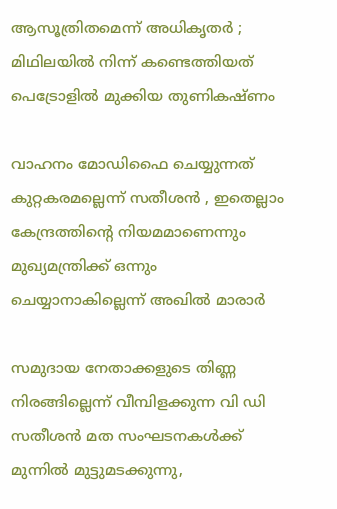ആസൂത്രിതമെന്ന് അധികൃതർ ; മിഥിലയിൽ നിന്ന് കണ്ടെത്തിയത് പെട്രോളിൽ മുക്കിയ തുണികഷ്ണം

വാഹനം മോഡിഫൈ ചെയ്യുന്നത് കുറ്റകരമല്ലെന്ന് സതീശന്‍ , ഇതെല്ലാം കേന്ദ്രത്തിന്റെ നിയമമാണെന്നും മുഖ്യമന്ത്രിക്ക് ഒന്നും ചെയ്യാനാകില്ലെന്ന് അഖില്‍ മാരാര്‍

സമുദായ നേതാക്കളുടെ തിണ്ണ നിരങ്ങില്ലെന്ന് വീമ്പിളക്കുന്ന വി ഡി സതീശന്‍ മത സംഘടനകള്‍ക്ക് മുന്നില്‍ മുട്ടുമടക്കുന്നു,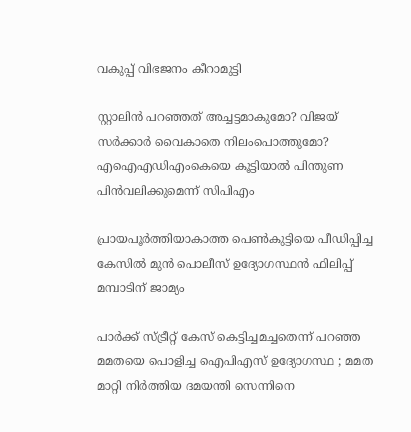വകുപ്പ് വിഭജനം കീറാമുട്ടി

സ്റ്റാലിന്‍ പറഞ്ഞത് അച്ചട്ടമാകുമോ? വിജയ് സർക്കാര്‍ വൈകാതെ നിലംപൊത്തുമോ? എഐഎഡിഎംകെയെ കൂട്ടിയാൽ പിന്തുണ പിൻവലിക്കുമെന്ന് സിപിഎം

പ്രായപൂര്‍ത്തിയാകാത്ത പെണ്‍കുട്ടിയെ പീഡിപ്പിച്ച കേസില്‍ മുന്‍ പൊലീസ് ഉദ്യോഗസ്ഥന്‍ ഫിലിപ്പ് മമ്പാടിന് ജാമ്യം

പാർക്ക് സ്ട്രീറ്റ് കേസ് കെട്ടിച്ചമച്ചതെന്ന് പറഞ്ഞ മമതയെ പൊളിച്ച ഐപിഎസ് ഉദ്യോഗസ്ഥ ; മമത മാറ്റി നിർത്തിയ ദമയന്തി സെന്നിനെ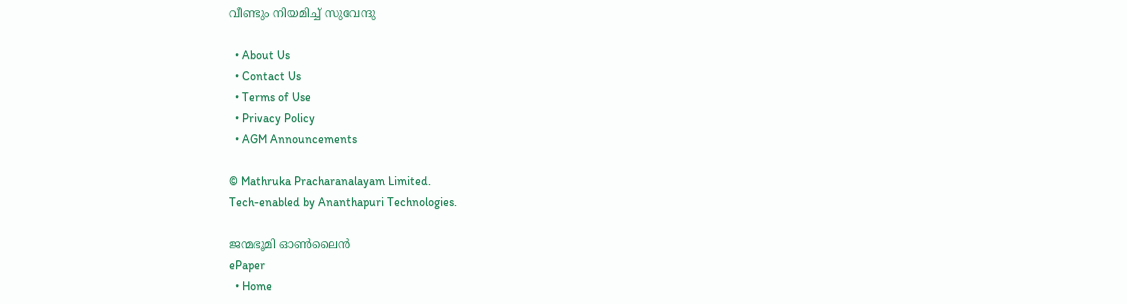വീണ്ടും നിയമിച്ച് സുവേന്ദു

  • About Us
  • Contact Us
  • Terms of Use
  • Privacy Policy
  • AGM Announcements

© Mathruka Pracharanalayam Limited.
Tech-enabled by Ananthapuri Technologies.

ജന്മഭൂമി ഓണ്‍ലൈന്‍
ePaper
  • Home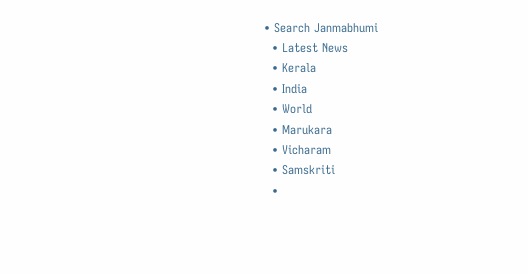• Search Janmabhumi
  • Latest News
  • Kerala
  • India
  • World
  • Marukara
  • Vicharam
  • Samskriti
  •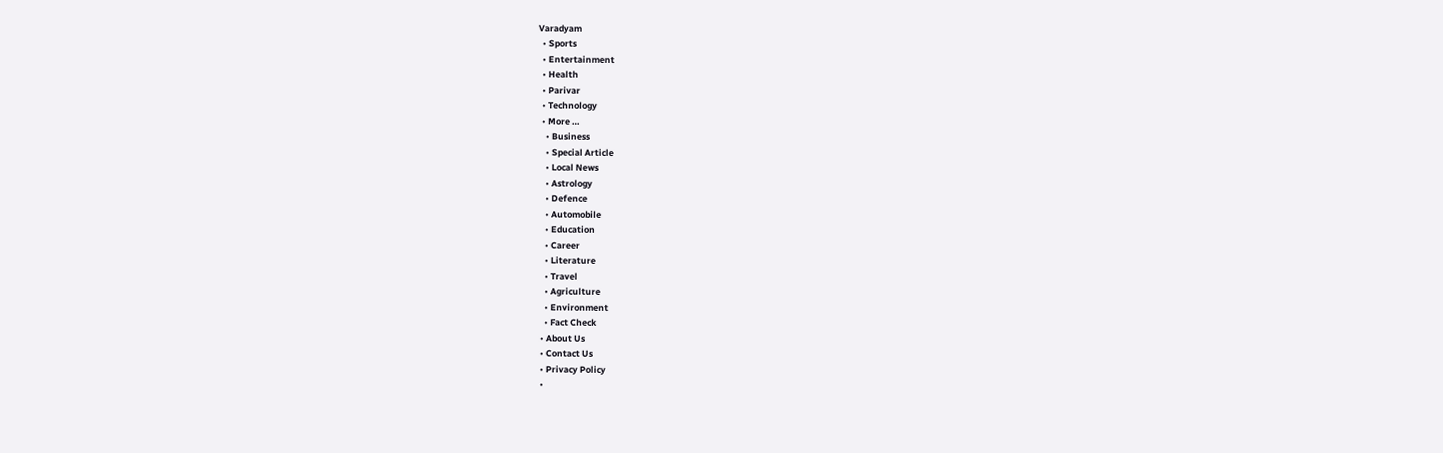Varadyam
  • Sports
  • Entertainment
  • Health
  • Parivar
  • Technology
  • More …
    • Business
    • Special Article
    • Local News
    • Astrology
    • Defence
    • Automobile
    • Education
    • Career
    • Literature
    • Travel
    • Agriculture
    • Environment
    • Fact Check
  • About Us
  • Contact Us
  • Privacy Policy
  •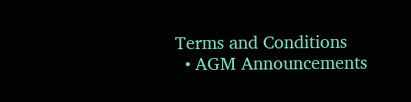Terms and Conditions
  • AGM Announcements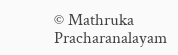© Mathruka Pracharanalayam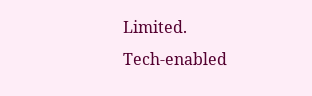Limited.
Tech-enabled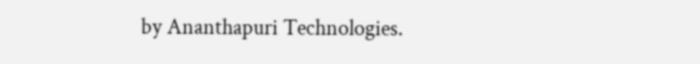by Ananthapuri Technologies.